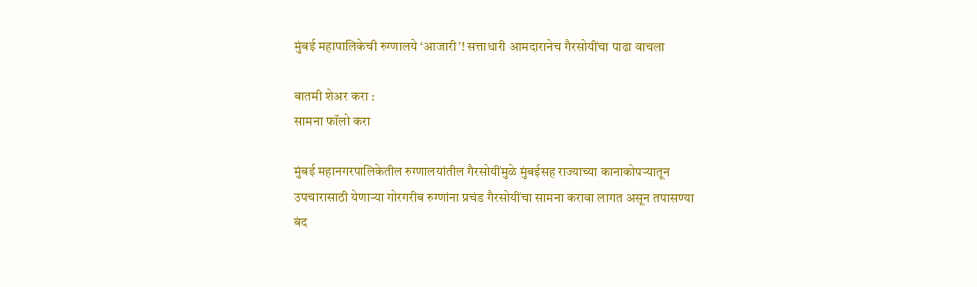मुंबई महापालिकेची रुग्णालये ‘आजारी’! सत्ताधारी आमदारानेच गैरसोयींचा पाढा वाचला

बातमी शेअर करा :
सामना फॉलो करा

मुंबई महानगरपालिकेतील रुग्णालयांतील गैरसोयींमुळे मुंबईसह राज्याच्या कानाकोपऱ्यातून उपचारासाठी येणाऱ्या गोरगरीब रुग्णांना प्रचंड गैरसोयींचा सामना करावा लागत असून तपासण्या बंद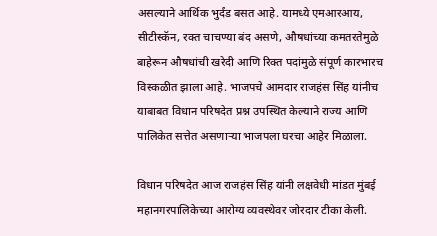असल्याने आर्थिक भुर्दंड बसत आहे. यामध्ये एमआरआय, सीटीस्कॅन, रक्त चाचण्या बंद असणे, औषधांच्या कमतरतेमुळे बाहेरून औषधांची खरेदी आणि रिक्त पदांमुळे संपूर्ण कारभारच विस्कळीत झाला आहे. भाजपचे आमदार राजहंस सिंह यांनीच याबाबत विधान परिषदेत प्रश्न उपस्थित केल्याने राज्य आणि पालिकेत सत्तेत असणाऱ्या भाजपला घरचा आहेर मिळाला.

विधान परिषदेत आज राजहंस सिंह यांनी लक्षवेधी मांडत मुंबई महानगरपालिकेच्या आरोग्य व्यवस्थेवर जोरदार टीका केली.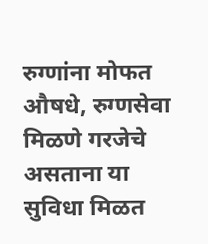रुग्णांना मोफत औषधे, रुग्णसेवा मिळणे गरजेचे असताना या सुविधा मिळत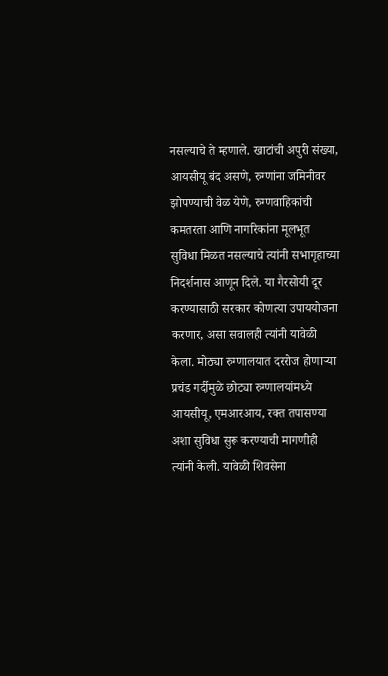नसल्याचे ते म्हणाले. खाटांची अपुरी संख्या, आयसीयू बंद असणे, रुग्णांना जमिनीवर झोपण्याची वेळ येणे, रुग्णवाहिकांची कमतरता आणि नागरिकांना मूलभूत सुविधा मिळत नसल्याचे त्यांनी सभागृहाच्या निदर्शनास आणून दिले. या गैरसोयी दूर करण्यासाठी सरकार कोणत्या उपाययोजना करणार, असा सवालही त्यांनी यावेळी केला. मोठ्या रुग्णालयात दररोज होणाऱ्या प्रचंड गर्दीमुळे छोट्या रुग्णालयांमध्ये आयसीयू, एमआरआय, रक्त तपासण्या अशा सुविधा सुरू करण्याची मागणीही त्यांनी केली. यावेळी शिवसेना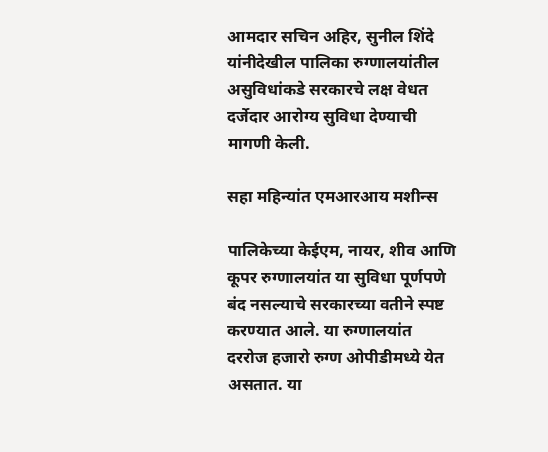आमदार सचिन अहिर, सुनील शिंदे यांनीदेखील पालिका रुग्णालयांतील असुविधांकडे सरकारचे लक्ष वेधत दर्जेदार आरोग्य सुविधा देण्याची मागणी केली.

सहा महिन्यांत एमआरआय मशीन्स

पालिकेच्या केईएम, नायर, शीव आणि कूपर रुग्णालयांत या सुविधा पूर्णपणे बंद नसल्याचे सरकारच्या वतीने स्पष्ट करण्यात आले. या रुग्णालयांत दररोज हजारो रुग्ण ओपीडीमध्ये येत असतात. या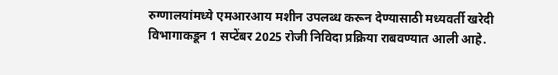रुग्णालयांमध्ये एमआरआय मशीन उपलब्ध करून देण्यासाठी मध्यवर्ती खरेदी विभागाकडून 1 सप्टेंबर 2025 रोजी निविदा प्रक्रिया राबवण्यात आली आहे.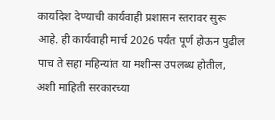कार्यादेश देण्याची कार्यवाही प्रशासन स्तरावर सुरू आहे. ही कार्यवाही मार्च 2026 पर्यंत पूर्ण होऊन पुढील पाच ते सहा महिन्यांत या मशीन्स उपलब्ध होतील, अशी माहिती सरकारच्या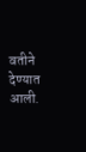वतीने देण्यात आली.